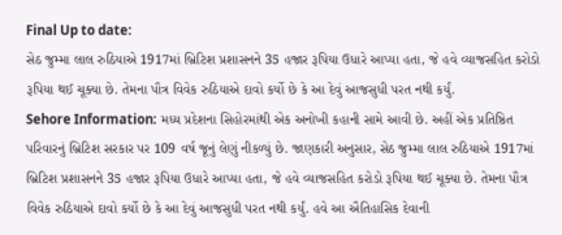Final Up to date:
સેઠ જુમ્મા લાલ રુઠિયાએ 1917માં બ્રિટિશ પ્રશાસનને 35 હજાર રૂપિયા ઉધારે આપ્યા હતા, જે હવે વ્યાજસહિત કરોડો રૂપિયા થઈ ચૂક્યા છે. તેમના પૌત્ર વિવેક રુઠિયાએ દાવો કર્યો છે કે આ દેવું આજસુધી પરત નથી કર્યું.
Sehore Information: મધ્ય પ્રદેશના સિહોરમાંથી એક અનોખી કહાની સામે આવી છે. અહીં એક પ્રતિષ્ઠિત પરિવારનું બ્રિટિશ સરકાર પર 109 વર્ષ જૂનું લેણું નીકળ્યું છે. જાણકારી અનુસાર, સેઠ જુમ્મા લાલ રુઠિયાએ 1917માં બ્રિટિશ પ્રશાસનને 35 હજાર રૂપિયા ઉધારે આપ્યા હતા, જે હવે વ્યાજસહિત કરોડો રૂપિયા થઈ ચૂક્યા છે. તેમના પૌત્ર વિવેક રુઠિયાએ દાવો કર્યો છે કે આ દેવું આજસુધી પરત નથી કર્યું. હવે આ ઐતિહાસિક દેવાની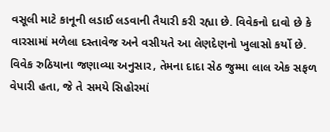વસૂલી માટે કાનૂની લડાઈ લડવાની તૈયારી કરી રહ્યા છે. વિવેકનો દાવો છે કે વારસામાં મળેલા દસ્તાવેજ અને વસીયતે આ લેણદેણનો ખુલાસો કર્યો છે.
વિવેક રુઠિયાના જણાવ્યા અનુસાર, તેમના દાદા સેઠ જુમ્મા લાલ એક સફળ વેપારી હતા, જે તે સમયે સિહોરમાં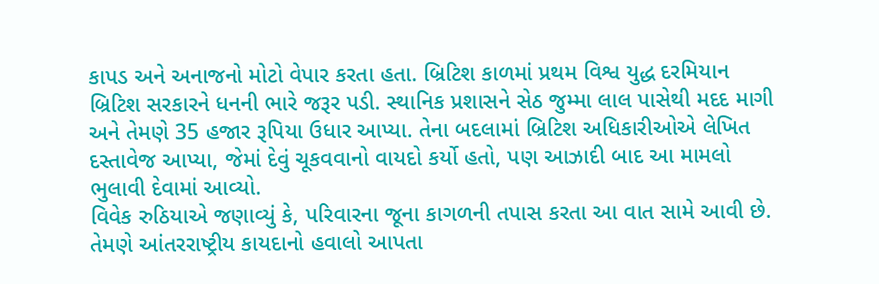કાપડ અને અનાજનો મોટો વેપાર કરતા હતા. બ્રિટિશ કાળમાં પ્રથમ વિશ્વ યુદ્ધ દરમિયાન બ્રિટિશ સરકારને ધનની ભારે જરૂર પડી. સ્થાનિક પ્રશાસને સેઠ જુમ્મા લાલ પાસેથી મદદ માગી અને તેમણે 35 હજાર રૂપિયા ઉધાર આપ્યા. તેના બદલામાં બ્રિટિશ અધિકારીઓએ લેખિત દસ્તાવેજ આપ્યા, જેમાં દેવું ચૂકવવાનો વાયદો કર્યો હતો, પણ આઝાદી બાદ આ મામલો ભુલાવી દેવામાં આવ્યો.
વિવેક રુઠિયાએ જણાવ્યું કે, પરિવારના જૂના કાગળની તપાસ કરતા આ વાત સામે આવી છે. તેમણે આંતરરાષ્ટ્રીય કાયદાનો હવાલો આપતા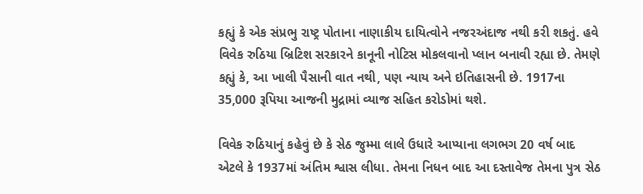કહ્યું કે એક સંપ્રભુ રાષ્ટ્ર પોતાના નાણાકીય દાયિત્વોને નજરઅંદાજ નથી કરી શકતું. હવે વિવેક રુઠિયા બ્રિટિશ સરકારને કાનૂની નોટિસ મોકલવાનો પ્લાન બનાવી રહ્યા છે. તેમણે કહ્યું કે, આ ખાલી પૈસાની વાત નથી, પણ ન્યાય અને ઇતિહાસની છે. 1917ના 35,000 રૂપિયા આજની મુદ્રામાં વ્યાજ સહિત કરોડોમાં થશે.

વિવેક રુઠિયાનું કહેવું છે કે સેઠ જુમ્મા લાલે ઉધારે આપ્યાના લગભગ 20 વર્ષ બાદ એટલે કે 1937માં અંતિમ શ્વાસ લીધા. તેમના નિધન બાદ આ દસ્તાવેજ તેમના પુત્ર સેઠ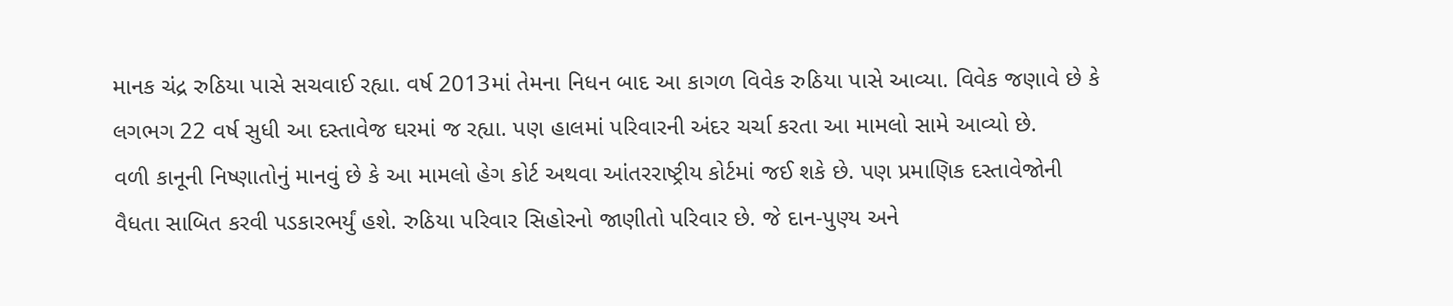માનક ચંદ્ર રુઠિયા પાસે સચવાઈ રહ્યા. વર્ષ 2013માં તેમના નિધન બાદ આ કાગળ વિવેક રુઠિયા પાસે આવ્યા. વિવેક જણાવે છે કે લગભગ 22 વર્ષ સુધી આ દસ્તાવેજ ઘરમાં જ રહ્યા. પણ હાલમાં પરિવારની અંદર ચર્ચા કરતા આ મામલો સામે આવ્યો છે.
વળી કાનૂની નિષ્ણાતોનું માનવું છે કે આ મામલો હેગ કોર્ટ અથવા આંતરરાષ્ટ્રીય કોર્ટમાં જઈ શકે છે. પણ પ્રમાણિક દસ્તાવેજોની વૈધતા સાબિત કરવી પડકારભર્યું હશે. રુઠિયા પરિવાર સિહોરનો જાણીતો પરિવાર છે. જે દાન-પુણ્ય અને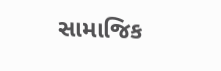સામાજિક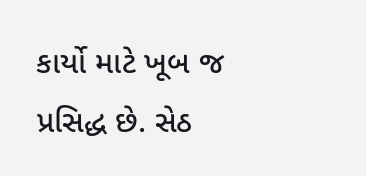કાર્યો માટે ખૂબ જ પ્રસિદ્ધ છે. સેઠ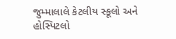જુમ્માલાલે કેટલીય સ્કૂલો અને હોસ્પિટલો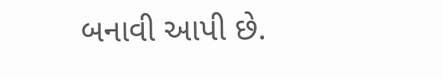બનાવી આપી છે.